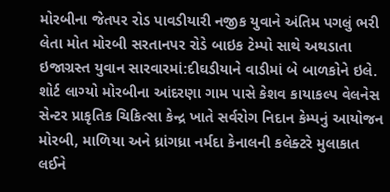મોરબીના જેતપર રોડ પાવડીયારી નજીક યુવાને અંતિમ પગલું ભરી લેતા મોત મોરબી સરતાનપર રોડે બાઇક ટેમ્પો સાથે અથડાતા ઇજાગ્રસ્ત યુવાન સારવારમાં:દીઘડીયાને વાડીમાં બે બાળકોને ઇલે. શોર્ટ લાગ્યો મોરબીના આંદરણા ગામ પાસે કેશવ કાયાકલ્પ વેલનેસ સેન્ટર પ્રાકૃતિક ચિકિત્સા કેન્દ્ર ખાતે સર્વરોગ નિદાન કેમ્પનું આયોજન મોરબી, માળિયા અને ધ્રાંગધ્રા નર્મદા કેનાલની કલેક્ટરે મુલાકાત લઈને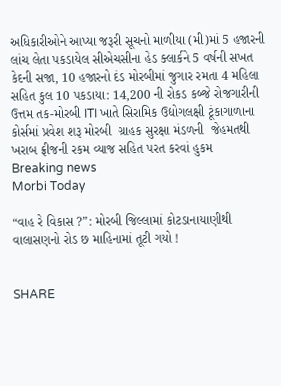અધિકારીઓને આપ્યા જરૂરી સૂચનો માળીયા (મી)માં 5 હજારની લાંચ લેતા પકડાયેલ સીએચસીના હેડ ક્લાર્કને 5 વર્ષની સખત કેદની સજા, 10 હજારનો દંડ મોરબીમાં જુગાર રમતા 4 મહિલા સહિત કુલ 10 પકડાયા: 14,200 ની રોકડ કબ્જે રોજગારીની ઉત્તમ તક-મોરબી ITI ખાતે સિરામિક ઉદ્યોગલક્ષી ટૂંકાગાળાના કોર્સમાં પ્રવેશ શરૂ મોરબી  ગ્રાહક સુરક્ષા મંડળની  જેહમતથી ખરાબ ફ્રીજની રકમ વ્યાજ સહિત પરત કરવાં હુકમ
Breaking news
Morbi Today

“વાહ રે વિકાસ ?”: મોરબી જિલ્લામાં કોટડાનાયાણીથી વાલાસણનો રોડ છ માહિનામાં તૂટી ગયો !


SHARE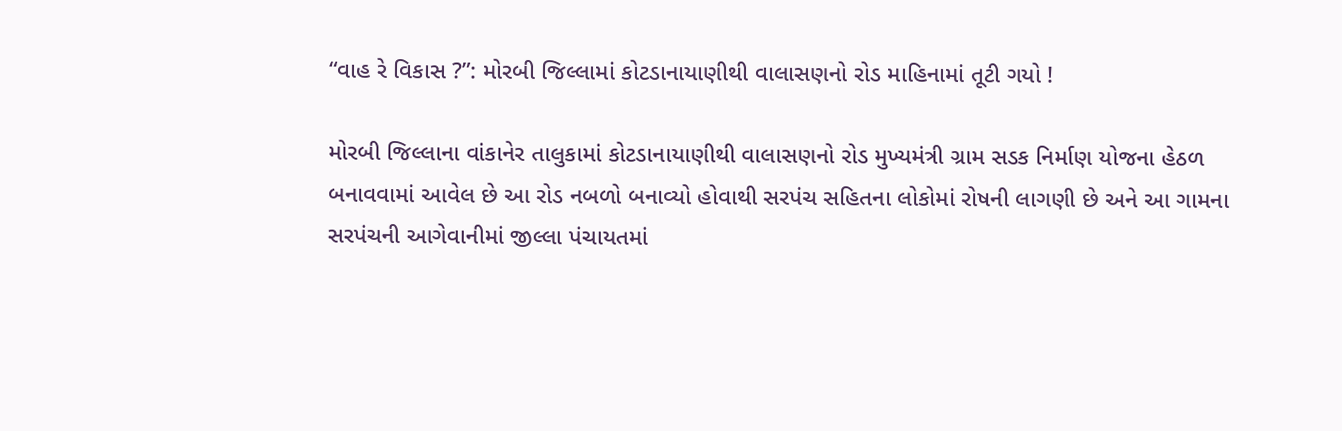“વાહ રે વિકાસ ?”: મોરબી જિલ્લામાં કોટડાનાયાણીથી વાલાસણનો રોડ માહિનામાં તૂટી ગયો !

મોરબી જિલ્લાના વાંકાનેર તાલુકામાં કોટડાનાયાણીથી વાલાસણનો રોડ મુખ્યમંત્રી ગ્રામ સડક નિર્માણ યોજના હેઠળ બનાવવામાં આવેલ છે આ રોડ નબળો બનાવ્યો હોવાથી સરપંચ સહિતના લોકોમાં રોષની લાગણી છે અને આ ગામના સરપંચની આગેવાનીમાં જીલ્લા પંચાયતમાં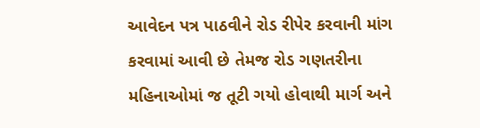આવેદન પત્ર પાઠવીને રોડ રીપેર કરવાની માંગ કરવામાં આવી છે તેમજ રોડ ગણતરીના મહિનાઓમાં જ તૂટી ગયો હોવાથી માર્ગ અને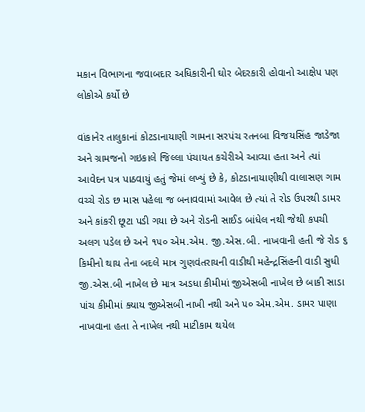મકાન વિભાગના જવાબદાર અધિકારીની ઘોર બેદરકારી હોવાનો આક્ષેપ પણ લોકોએ કર્યો છે

વાંકાનેર તાલુકાનાં કોટડાનાયાણી ગામના સરપંચ રતનબા વિજયસિંહ જાડેજા અને ગ્રામજનો ગઇકાલે જિલ્લા પંચાયત કચેરીએ આવ્યા હતા અને ત્યાં આવેદન પત્ર પાઠવાયું હતું જેમાં લખ્યું છે કે, કોટડાનાયાણીથી વાલાસણ ગામ વચ્ચે રોડ છ માસ પહેલા જ બનાવવામાં આવેલ છે ત્યાં તે રોડ ઉપરથી ડામર અને કાંકરી છૂટા પડી ગયા છે અને રોડની સાઈડ બાંધેલ નથી જેથી કપચી અલગ પડેલ છે અને ૧૫૦ એમ.એમ. જી.એસ.બી. નાખવાની હતી જે રોડ ૬ કિમીનો થાય તેના બદલે માત્ર ગુણવંતરાયની વાડીથી મહેન્દ્રસિંહની વાડી સુધી જી.એસ.બી નાખેલ છે માત્ર અડધા કીમીમાં જીએસબી નાખેલ છે બાકી સાડા પાંચ કીમીમાં ક્યાય જીએસબી નાખી નથી અને ૫૦ એમ.એમ. ડામર પાણા નાખવાના હતા તે નાખેલ નથી માટીકામ થયેલ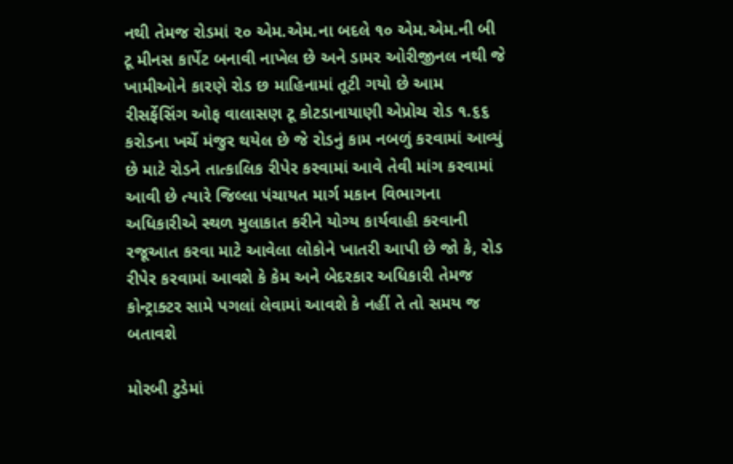નથી તેમજ રોડમાં ૨૦ એમ.એમ.ના બદલે ૧૦ એમ.એમ.ની બી ટૂ મીનસ કાર્પેટ બનાવી નાખેલ છે અને ડામર ઓરીજીનલ નથી જે ખામીઓને કારણે રોડ છ માહિનામાં તૂટી ગયો છે આમ રીસર્ફેસિંગ ઓફ વાલાસણ ટૂ કોટડાનાયાણી એપ્રોચ રોડ ૧.૬૬ કરોડના ખર્ચે મંજુર થયેલ છે જે રોડનું કામ નબળું કરવામાં આવ્યું છે માટે રોડને તાત્કાલિક રીપેર કરવામાં આવે તેવી માંગ કરવામાં આવી છે ત્યારે જિલ્લા પંચાયત માર્ગ મકાન વિભાગના અધિકારીએ સ્થળ મુલાકાત કરીને યોગ્ય કાર્યવાહી કરવાની રજૂઆત કરવા માટે આવેલા લોકોને ખાતરી આપી છે જો કે, રોડ રીપેર કરવામાં આવશે કે કેમ અને બેદરકાર અધિકારી તેમજ કોન્ટ્રાક્ટર સામે પગલાં લેવામાં આવશે કે નહીં તે તો સમય જ બતાવશે

મોરબી ટુડેમાં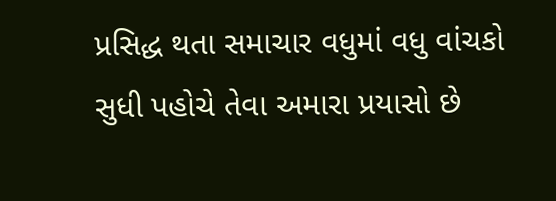પ્રસિદ્ધ થતા સમાચાર વધુમાં વધુ વાંચકો સુધી પહોચે તેવા અમારા પ્રયાસો છે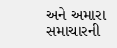અને અમારા સમાચારની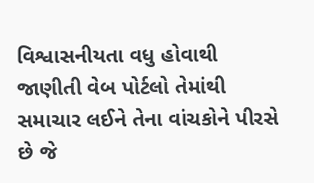વિશ્વાસનીયતા વધુ હોવાથી જાણીતી વેબ પોર્ટલો તેમાંથી સમાચાર લઈને તેના વાંચકોને પીરસે છે જે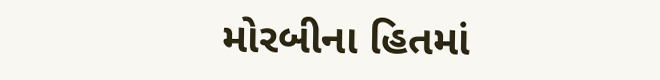મોરબીના હિતમાં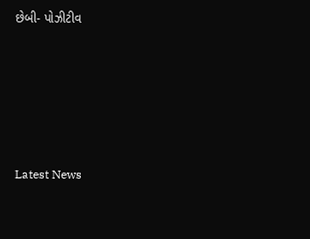છેબી- પોઝીટીવ






Latest News